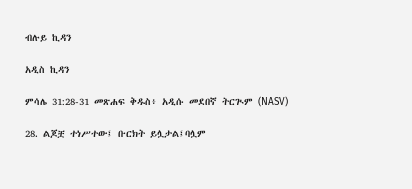ብሉይ ኪዳን

አዲስ ኪዳን

ምሳሌ 31:28-31 መጽሐፍ ቅዱስ፥ አዲሱ መደበኛ ትርጒም (NASV)

28. ልጆቿ ተነሥተው፤ ቡርክት ይሏታል፤ባሏም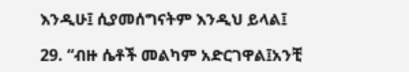እንዲሁ፤ ሲያመሰግናትም እንዲህ ይላል፤

29. “ብዙ ሴቶች መልካም አድርገዋል፤አንቺ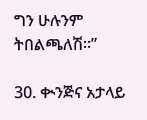ግን ሁሉንም ትበልጫለሽ።”

30. ቊንጅና አታላይ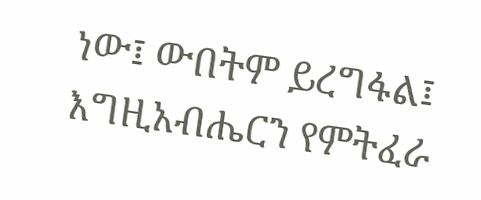ነው፤ ውበትም ይረግፋል፤ እግዚአብሔርን የምትፈራ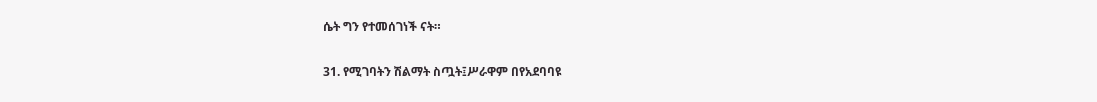ሴት ግን የተመሰገነች ናት።

31. የሚገባትን ሽልማት ስጧት፤ሥራዋም በየአደባባዩ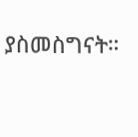ያስመስግናት።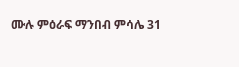ሙሉ ምዕራፍ ማንበብ ምሳሌ 31